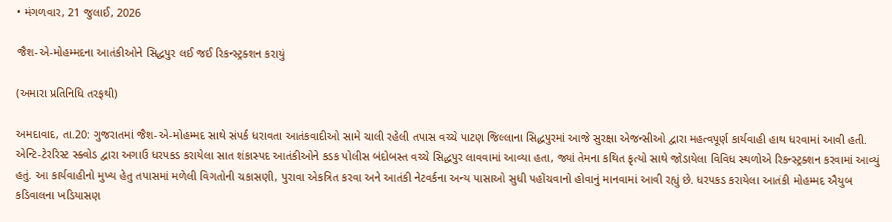• મંગળવાર, 21 જુલાઈ, 2026

જૈશ-એ-મોહમ્મદના આતંકીઓને સિદ્ધપુર લઈ જઈ રિકન્સ્ટ્રક્શન કરાયું

(અમારા પ્રતિનિધિ તરફથી)

અમદાવાદ, તા.20: ગુજરાતમાં જૈશ-એ-મોહમ્મદ સાથે સંપર્ક ધરાવતા આતંકવાદીઓ સામે ચાલી રહેલી તપાસ વચ્ચે પાટણ જિલ્લાના સિદ્ધપુરમાં આજે સુરક્ષા એજન્સીઓ દ્વારા મહત્વપૂર્ણ કાર્યવાહી હાથ ધરવામાં આવી હતી. એન્ટિ-ટેરરિસ્ટ સ્ક્વોડ દ્વારા અગાઉ ધરપકડ કરાયેલા સાત શંકાસ્પદ આતંકીઓને કડક પોલીસ બંદોબસ્ત વચ્ચે સિદ્ધપુર લાવવામાં આવ્યા હતા, જ્યાં તેમના કથિત કૃત્યો સાથે જોડાયેલા વિવિધ સ્થળોએ રિકન્સ્ટ્રક્શન કરવામાં આવ્યું હતું. આ કાર્યવાહીનો મુખ્ય હેતુ તપાસમાં મળેલી વિગતોની ચકાસણી, પુરાવા એકત્રિત કરવા અને આતંકી નેટવર્કના અન્ય પાસાઓ સુધી પહોંચવાનો હોવાનું માનવામાં આવી રહ્યું છે. ધરપકડ કરાયેલા આતંકી મોહમ્મદ ઐયુબ કડિવાલના ખડિયાસણ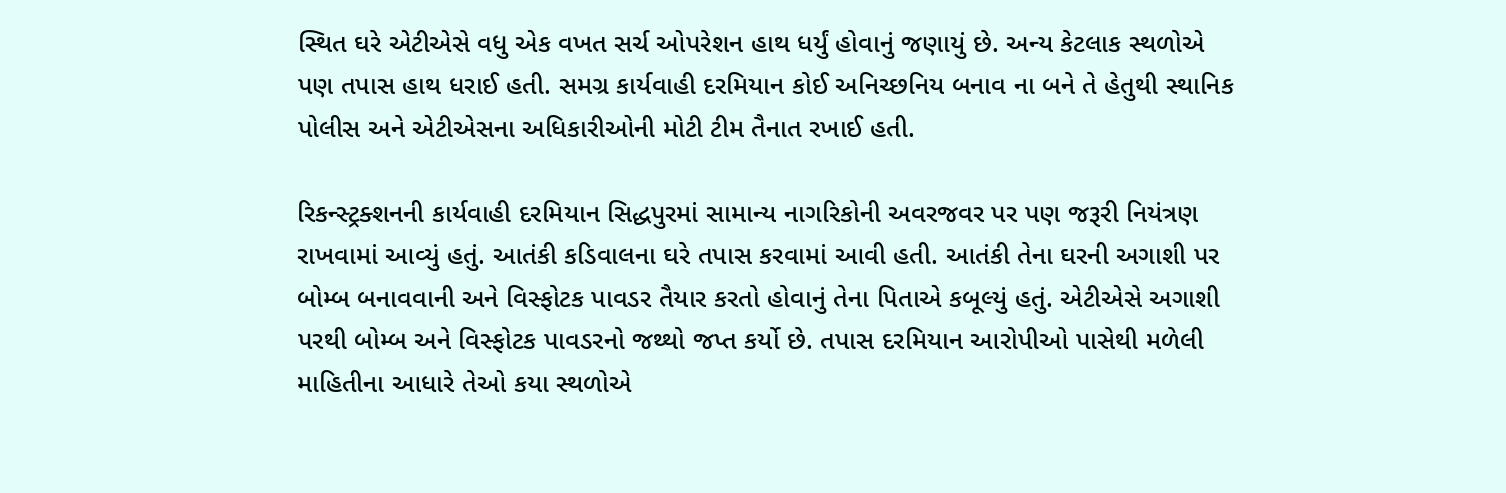સ્થિત ઘરે એટીએસે વધુ એક વખત સર્ચ ઓપરેશન હાથ ધર્યું હોવાનું જણાયું છે. અન્ય કેટલાક સ્થળોએ પણ તપાસ હાથ ધરાઈ હતી. સમગ્ર કાર્યવાહી દરમિયાન કોઈ અનિચ્છનિય બનાવ ના બને તે હેતુથી સ્થાનિક પોલીસ અને એટીએસના અધિકારીઓની મોટી ટીમ તૈનાત રખાઈ હતી.

રિકન્સ્ટ્રક્શનની કાર્યવાહી દરમિયાન સિદ્ધપુરમાં સામાન્ય નાગરિકોની અવરજવર પર પણ જરૂરી નિયંત્રણ રાખવામાં આવ્યું હતું. આતંકી કડિવાલના ઘરે તપાસ કરવામાં આવી હતી. આતંકી તેના ઘરની અગાશી પર બોમ્બ બનાવવાની અને વિસ્ફોટક પાવડર તૈયાર કરતો હોવાનું તેના પિતાએ કબૂલ્યું હતું. એટીએસે અગાશી પરથી બોમ્બ અને વિસ્ફોટક પાવડરનો જથ્થો જપ્ત કર્યો છે. તપાસ દરમિયાન આરોપીઓ પાસેથી મળેલી માહિતીના આધારે તેઓ કયા સ્થળોએ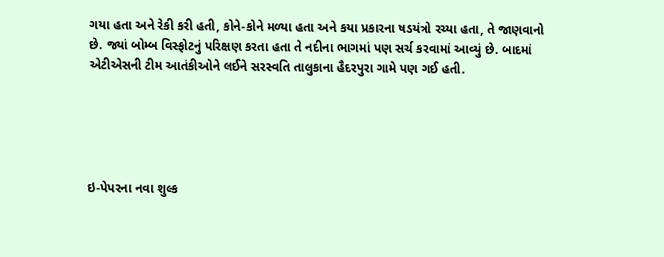ગયા હતા અને રેકી કરી હતી, કોને-કોને મળ્યા હતા અને કયા પ્રકારના ષડયંત્રો રચ્યા હતા, તે જાણવાનો છે. જ્યાં બોમ્બ વિસ્ફોટનું પરિક્ષણ કરતા હતા તે નદીના ભાગમાં પણ સર્ચ કરવામાં આવ્યું છે. બાદમાં એટીએસની ટીમ આતંકીઓને લઈને સરસ્વતિ તાલુકાના હૈદરપુરા ગામે પણ ગઈ હતી.





ઇ-પેપરના નવા શુલ્ક